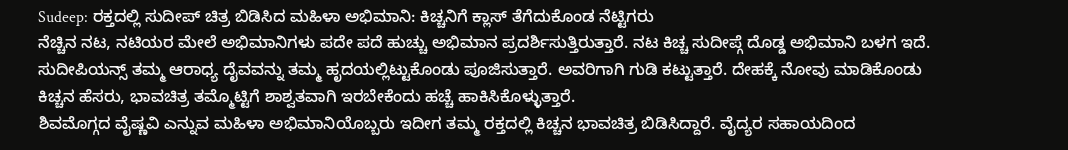Sudeep: ರಕ್ತದಲ್ಲಿ ಸುದೀಪ್ ಚಿತ್ರ ಬಿಡಿಸಿದ ಮಹಿಳಾ ಅಭಿಮಾನಿ: ಕಿಚ್ಚನಿಗೆ ಕ್ಲಾಸ್ ತೆಗೆದುಕೊಂಡ ನೆಟ್ಟಿಗರು
ನೆಚ್ಚಿನ ನಟ, ನಟಿಯರ ಮೇಲೆ ಅಭಿಮಾನಿಗಳು ಪದೇ ಪದೆ ಹುಚ್ಚು ಅಭಿಮಾನ ಪ್ರದರ್ಶಿಸುತ್ತಿರುತ್ತಾರೆ. ನಟ ಕಿಚ್ಚ ಸುದೀಪ್ಗೆ ದೊಡ್ಡ ಅಭಿಮಾನಿ ಬಳಗ ಇದೆ. ಸುದೀಪಿಯನ್ಸ್ ತಮ್ಮ ಆರಾಧ್ಯ ದೈವವನ್ನು ತಮ್ಮ ಹೃದಯಲ್ಲಿಟ್ಟುಕೊಂಡು ಪೂಜಿಸುತ್ತಾರೆ. ಅವರಿಗಾಗಿ ಗುಡಿ ಕಟ್ಟುತ್ತಾರೆ. ದೇಹಕ್ಕೆ ನೋವು ಮಾಡಿಕೊಂಡು ಕಿಚ್ಚನ ಹೆಸರು, ಭಾವಚಿತ್ರ ತಮ್ಮೊಟ್ಟಿಗೆ ಶಾಶ್ವತವಾಗಿ ಇರಬೇಕೆಂದು ಹಚ್ಚೆ ಹಾಕಿಸಿಕೊಳ್ಳುತ್ತಾರೆ.
ಶಿವಮೊಗ್ಗದ ವೈಷ್ಣವಿ ಎನ್ನುವ ಮಹಿಳಾ ಅಭಿಮಾನಿಯೊಬ್ಬರು ಇದೀಗ ತಮ್ಮ ರಕ್ತದಲ್ಲಿ ಕಿಚ್ಚನ ಭಾವಚಿತ್ರ ಬಿಡಿಸಿದ್ದಾರೆ. ವೈದ್ಯರ ಸಹಾಯದಿಂದ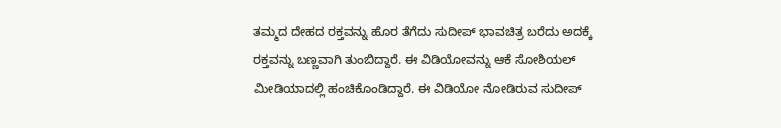ತಮ್ಮದ ದೇಹದ ರಕ್ತವನ್ನು ಹೊರ ತೆಗೆದು ಸುದೀಪ್ ಭಾವಚಿತ್ರ ಬರೆದು ಅದಕ್ಕೆ ರಕ್ತವನ್ನು ಬಣ್ಣವಾಗಿ ತುಂಬಿದ್ದಾರೆ. ಈ ವಿಡಿಯೋವನ್ನು ಆಕೆ ಸೋಶಿಯಲ್ ಮೀಡಿಯಾದಲ್ಲಿ ಹಂಚಿಕೊಂಡಿದ್ದಾರೆ. ಈ ವಿಡಿಯೋ ನೋಡಿರುವ ಸುದೀಪ್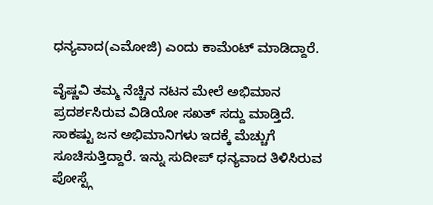ಧನ್ಯವಾದ(ಎಮೋಜಿ) ಎಂದು ಕಾಮೆಂಟ್ ಮಾಡಿದ್ದಾರೆ.

ವೈಷ್ಣವಿ ತಮ್ಮ ನೆಚ್ಚಿನ ನಟನ ಮೇಲೆ ಅಭಿಮಾನ ಪ್ರದರ್ಶಸಿರುವ ವಿಡಿಯೋ ಸಖತ್ ಸದ್ದು ಮಾಡ್ತಿದೆ. ಸಾಕಷ್ಟು ಜನ ಅಭಿಮಾನಿಗಳು ಇದಕ್ಕೆ ಮೆಚ್ಚುಗೆ ಸೂಚಿಸುತ್ತಿದ್ದಾರೆ. ಇನ್ನು ಸುದೀಪ್ ಧನ್ಯವಾದ ತಿಳಿಸಿರುವ ಪೋಸ್ಟ್ಗೆ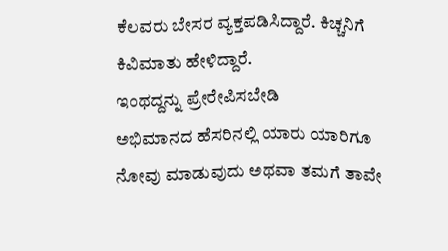ಕೆಲವರು ಬೇಸರ ವ್ಯಕ್ತಪಡಿಸಿದ್ದಾರೆ. ಕಿಚ್ಚನಿಗೆ ಕಿವಿಮಾತು ಹೇಳಿದ್ದಾರೆ.
ಇಂಥದ್ದನ್ನು ಪ್ರೇರೇಪಿಸಬೇಡಿ
ಅಭಿಮಾನದ ಹೆಸರಿನಲ್ಲಿ ಯಾರು ಯಾರಿಗೂ ನೋವು ಮಾಡುವುದು ಅಥವಾ ತಮಗೆ ತಾವೇ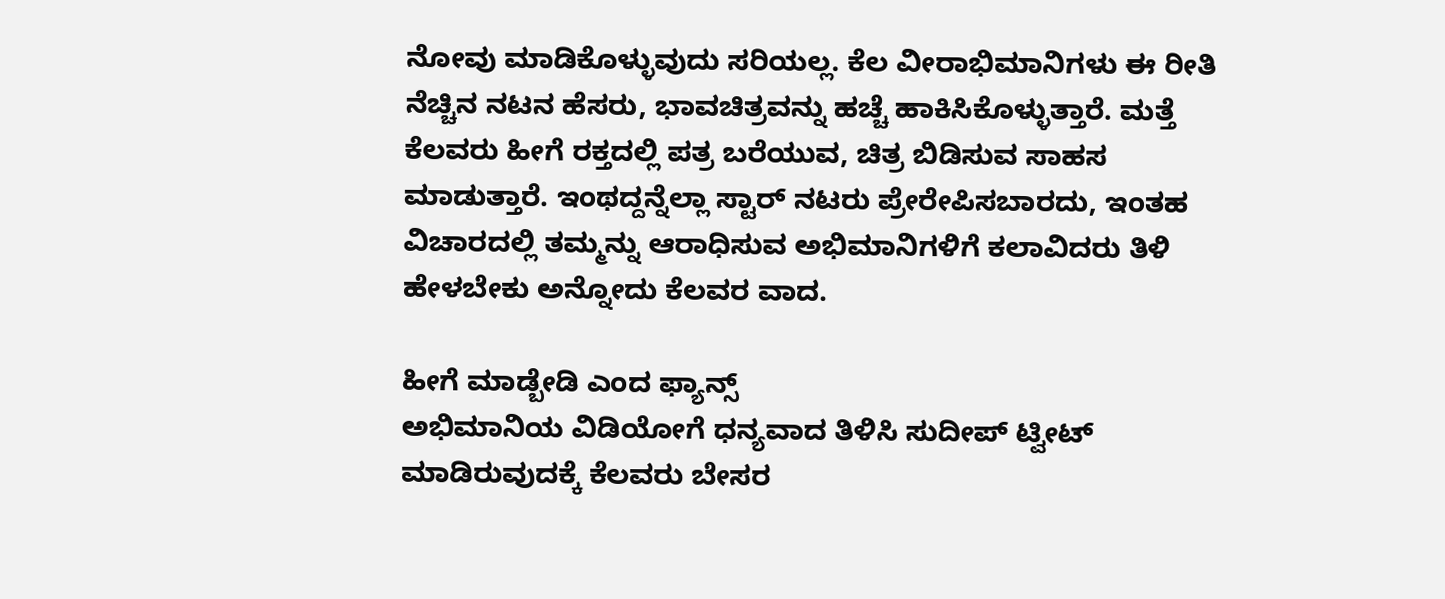ನೋವು ಮಾಡಿಕೊಳ್ಳುವುದು ಸರಿಯಲ್ಲ. ಕೆಲ ವೀರಾಭಿಮಾನಿಗಳು ಈ ರೀತಿ ನೆಚ್ಚಿನ ನಟನ ಹೆಸರು, ಭಾವಚಿತ್ರವನ್ನು ಹಚ್ಚೆ ಹಾಕಿಸಿಕೊಳ್ಳುತ್ತಾರೆ. ಮತ್ತೆ ಕೆಲವರು ಹೀಗೆ ರಕ್ತದಲ್ಲಿ ಪತ್ರ ಬರೆಯುವ, ಚಿತ್ರ ಬಿಡಿಸುವ ಸಾಹಸ ಮಾಡುತ್ತಾರೆ. ಇಂಥದ್ದನ್ನೆಲ್ಲಾ ಸ್ಟಾರ್ ನಟರು ಪ್ರೇರೇಪಿಸಬಾರದು, ಇಂತಹ ವಿಚಾರದಲ್ಲಿ ತಮ್ಮನ್ನು ಆರಾಧಿಸುವ ಅಭಿಮಾನಿಗಳಿಗೆ ಕಲಾವಿದರು ತಿಳಿ ಹೇಳಬೇಕು ಅನ್ನೋದು ಕೆಲವರ ವಾದ.

ಹೀಗೆ ಮಾಡ್ಬೇಡಿ ಎಂದ ಫ್ಯಾನ್ಸ್
ಅಭಿಮಾನಿಯ ವಿಡಿಯೋಗೆ ಧನ್ಯವಾದ ತಿಳಿಸಿ ಸುದೀಪ್ ಟ್ವೀಟ್ ಮಾಡಿರುವುದಕ್ಕೆ ಕೆಲವರು ಬೇಸರ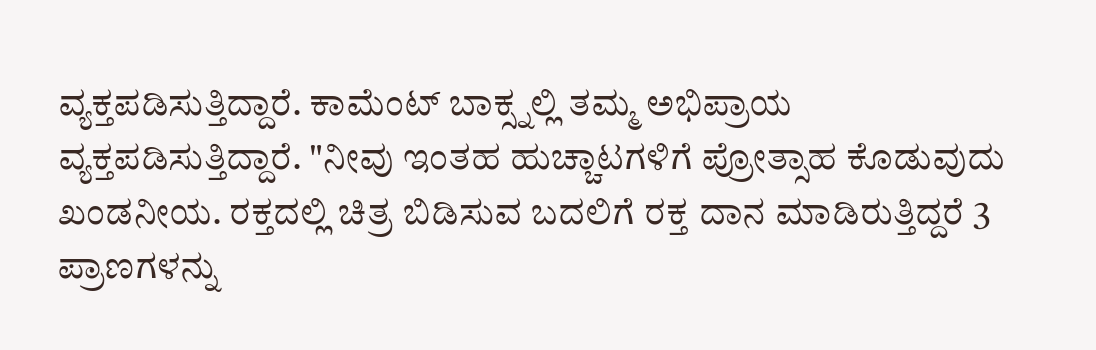ವ್ಯಕ್ತಪಡಿಸುತ್ತಿದ್ದಾರೆ. ಕಾಮೆಂಟ್ ಬಾಕ್ಸ್ನಲ್ಲಿ ತಮ್ಮ ಅಭಿಪ್ರಾಯ ವ್ಯಕ್ತಪಡಿಸುತ್ತಿದ್ದಾರೆ. "ನೀವು ಇಂತಹ ಹುಚ್ಚಾಟಗಳಿಗೆ ಪ್ರೋತ್ಸಾಹ ಕೊಡುವುದು ಖಂಡನೀಯ. ರಕ್ತದಲ್ಲಿ ಚಿತ್ರ ಬಿಡಿಸುವ ಬದಲಿಗೆ ರಕ್ತ ದಾನ ಮಾಡಿರುತ್ತಿದ್ದರೆ 3 ಪ್ರಾಣಗಳನ್ನು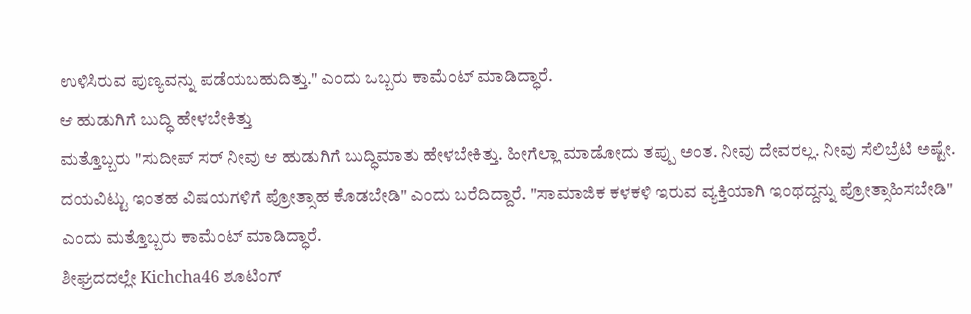ಉಳಿಸಿರುವ ಪುಣ್ಯವನ್ನು ಪಡೆಯಬಹುದಿತ್ತು." ಎಂದು ಒಬ್ಬರು ಕಾಮೆಂಟ್ ಮಾಡಿದ್ಧಾರೆ.
ಆ ಹುಡುಗಿಗೆ ಬುದ್ಧಿ ಹೇಳಬೇಕಿತ್ತು
ಮತ್ತೊಬ್ಬರು "ಸುದೀಪ್ ಸರ್ ನೀವು ಆ ಹುಡುಗಿಗೆ ಬುದ್ಧಿಮಾತು ಹೇಳಬೇಕಿತ್ತು. ಹೀಗೆಲ್ಲಾ ಮಾಡೋದು ತಪ್ಪು ಅಂತ. ನೀವು ದೇವರಲ್ಲ. ನೀವು ಸೆಲಿಬ್ರೆಟಿ ಅಷ್ಟೇ. ದಯವಿಟ್ಟು ಇಂತಹ ವಿಷಯಗಳಿಗೆ ಪ್ರೋತ್ಸಾಹ ಕೊಡಬೇಡಿ" ಎಂದು ಬರೆದಿದ್ದಾರೆ. "ಸಾಮಾಜಿಕ ಕಳಕಳಿ ಇರುವ ವ್ಯಕ್ತಿಯಾಗಿ ಇಂಥದ್ದನ್ನು ಪ್ರೋತ್ಸಾಹಿಸಬೇಡಿ" ಎಂದು ಮತ್ತೊಬ್ಬರು ಕಾಮೆಂಟ್ ಮಾಡಿದ್ಧಾರೆ.
ಶೀಘ್ರದದಲ್ಲೇ Kichcha46 ಶೂಟಿಂಗ್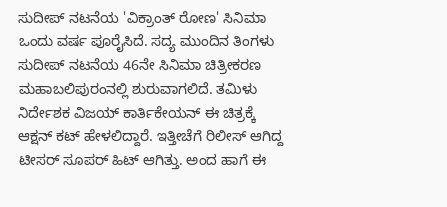ಸುದೀಪ್ ನಟನೆಯ 'ವಿಕ್ರಾಂತ್ ರೋಣ' ಸಿನಿಮಾ ಒಂದು ವರ್ಷ ಪೂರೈಸಿದೆ. ಸದ್ಯ ಮುಂದಿನ ತಿಂಗಳು ಸುದೀಪ್ ನಟನೆಯ 46ನೇ ಸಿನಿಮಾ ಚಿತ್ರೀಕರಣ ಮಹಾಬಲಿಪುರಂನಲ್ಲಿ ಶುರುವಾಗಲಿದೆ. ತಮಿಳು ನಿರ್ದೇಶಕ ವಿಜಯ್ ಕಾರ್ತಿಕೇಯನ್ ಈ ಚಿತ್ರಕ್ಕೆ ಆಕ್ಷನ್ ಕಟ್ ಹೇಳಲಿದ್ದಾರೆ. ಇತ್ತೀಚೆಗೆ ರಿಲೀಸ್ ಆಗಿದ್ದ ಟೀಸರ್ ಸೂಪರ್ ಹಿಟ್ ಆಗಿತ್ತು. ಅಂದ ಹಾಗೆ ಈ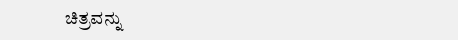ಚಿತ್ರವನ್ನು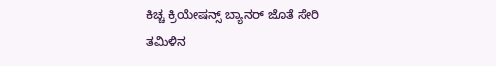ಕಿಚ್ಚ ಕ್ರಿಯೇಷನ್ಸ್ ಬ್ಯಾನರ್ ಜೊತೆ ಸೇರಿ ತಮಿಳಿನ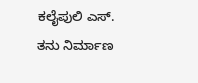ಕಲೈಪುಲಿ ಎಸ್. ತನು ನಿರ್ಮಾಣ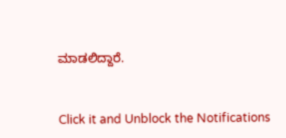ಮಾಡಲಿದ್ದಾರೆ.


Click it and Unblock the Notifications